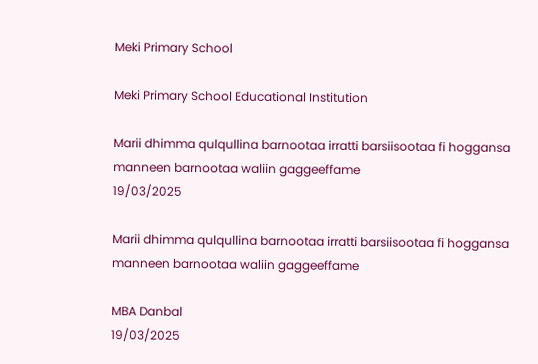Meki Primary School

Meki Primary School Educational Institution

Marii dhimma qulqullina barnootaa irratti barsiisootaa fi hoggansa manneen barnootaa waliin gaggeeffame
19/03/2025

Marii dhimma qulqullina barnootaa irratti barsiisootaa fi hoggansa manneen barnootaa waliin gaggeeffame

MBA Danbal
19/03/2025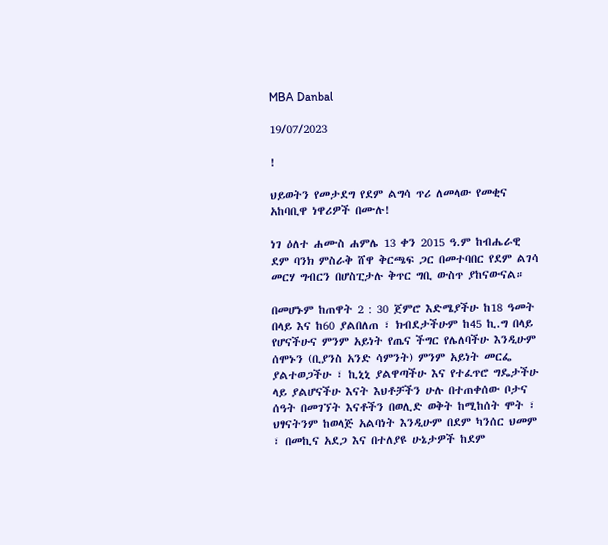MBA Danbal

19/07/2023

!

ህይወትን የመታደግ የደም ልግሳ ጥሪ ለመላው የመቂና አከባቢዋ ነዋሪዎች በሙሉ!

ነገ ዕለተ ሐሙስ ሐምሌ 13 ቀን 2015 ዓ.ም ከብሔራዊ ደም ባንክ ምስራቅ ሸዋ ቅርጫፍ ጋር በመተባበር የደም ልገሳ መርሃ ግብርን በሆስፒታሉ ቅጥር ግቢ ውስጥ ያከናውናል።

በመሆኑም ከጠዋት 2 : 30 ጀምሮ እድሜያችሁ ከ18 ዓመት በላይ እና ከ60 ያልበለጠ ፣ ክብደታችሁም ከ45 ኪ.ግ በላይ የሆናችሁና ምንም አይነት የጤና ችግር የሌለባችሁ እንዲሁም ሰሞኑን (ቢያንስ አንድ ሳምንት) ምንም አይነት መርፌ ያልተወጋችሁ ፣ ኪኒኒ ያልዋጣችሁ እና የተፈጥሮ ግዴታችሁ ላይ ያልሆናችሁ እናት እህቶቻችን ሁሉ በተጠቀሰው ቦታና ሰዓት በመገኘት እናቶችን በወሊድ ወቅት ከሚከሰት ሞት ፣ ህፃናትንም ከወላጅ አልባነት እንዲሁም በደም ካንሰር ህመም ፣ በመኪና አደጋ እና በተለያዩ ሁኔታዎች ከደም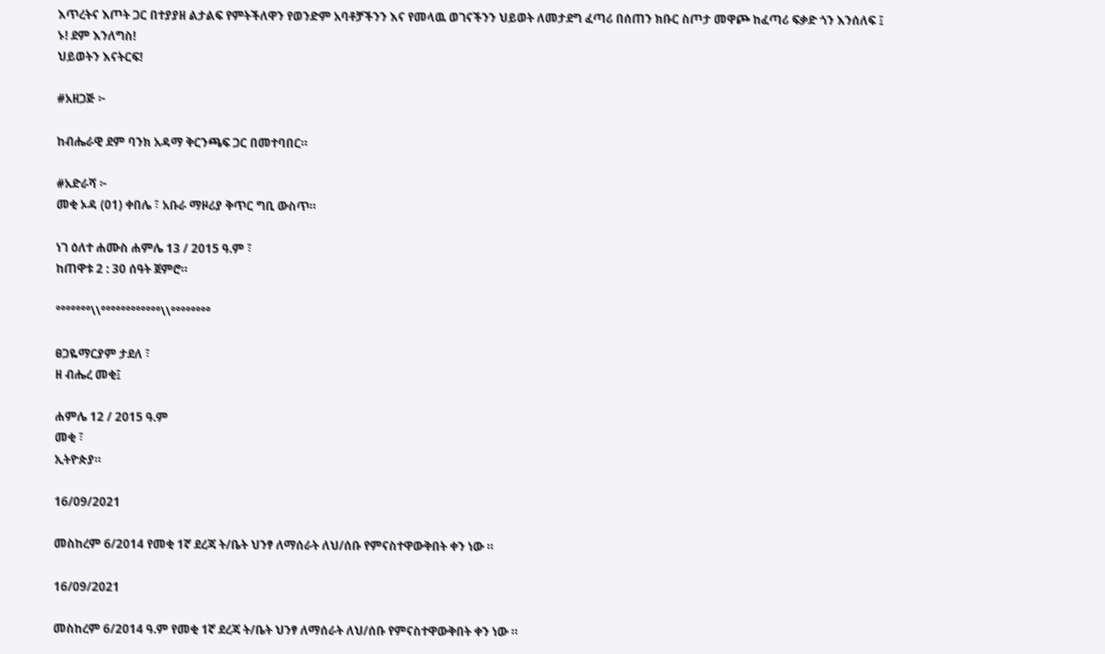እጥረትና እጦት ጋር በተያያዘ ልታልፍ የምትችለዋን የወንድም አባቶቻችንን እና የመላዉ ወገናችንን ህይወት ለመታደግ ፈጣሪ በሰጠን ክቡር ስጦታ መዋጮ ከፈጣሪ ፍቃድ ጎን እንሰለፍ ፤
ኑ! ደም እንለግስ!
ህይወትን እናትርፍ!

#አዘጋጅ ፦

ከብሔራዊ ደም ባንክ አዳማ ቅርንጫፍ ጋር በመተባበር።

#አድራሻ ፦
መቂ ኦዳ (01) ቀበሌ ፣ አቡራ ማዞሪያ ቅጥር ግቢ ውስጥ።

ነገ ዕለተ ሐሙስ ሐምሌ 13 / 2015 ዓ.ም ፣
ከጠዋቱ 2 : 30 ሰዓት ጀምሮ።

°°°°°°°\\°°°°°°°°°°°°\\°°°°°°°°

ፀጋዬማርያም ታደለ ፣
ዘ ብሔረ መቂ፤

ሐምሌ 12 / 2015 ዓ.ም
መቂ ፣
ኢትዮጵያ።

16/09/2021

መስከረም 6/2014 የመቂ 1ኛ ደረጃ ት/ቤት ህንፃ ለማሰራት ለህ/ሰቡ የምናስተዋውቅበት ቀን ነው ።

16/09/2021

መስከረም 6/2014 ዓ.ም የመቂ 1ኛ ደረጃ ት/ቤት ህንፃ ለማሰራት ለህ/ሰቡ የምናስተዋውቅበት ቀን ነው ።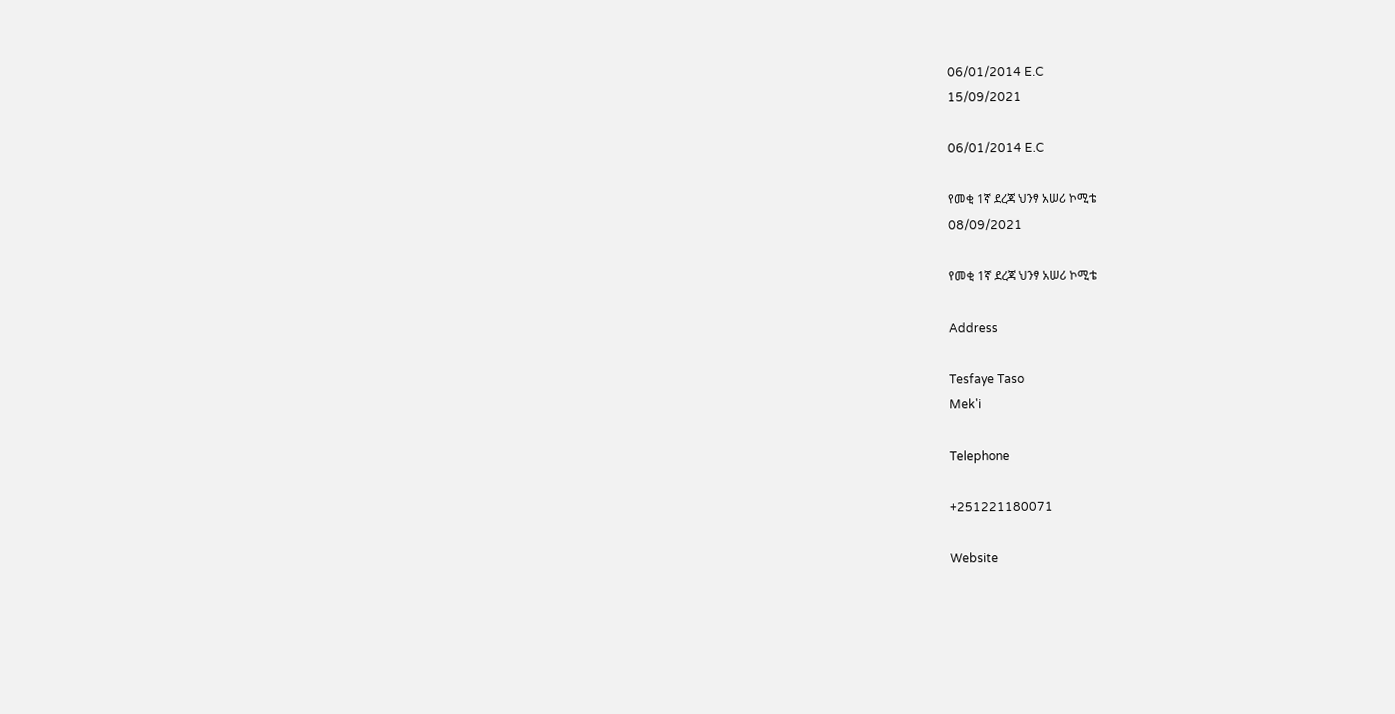06/01/2014 E.C
15/09/2021

06/01/2014 E.C

የመቂ 1ኛ ደረጃ ህንፃ አሠሪ ኮሚቴ
08/09/2021

የመቂ 1ኛ ደረጃ ህንፃ አሠሪ ኮሚቴ

Address

Tesfaye Taso
Mek'i

Telephone

+251221180071

Website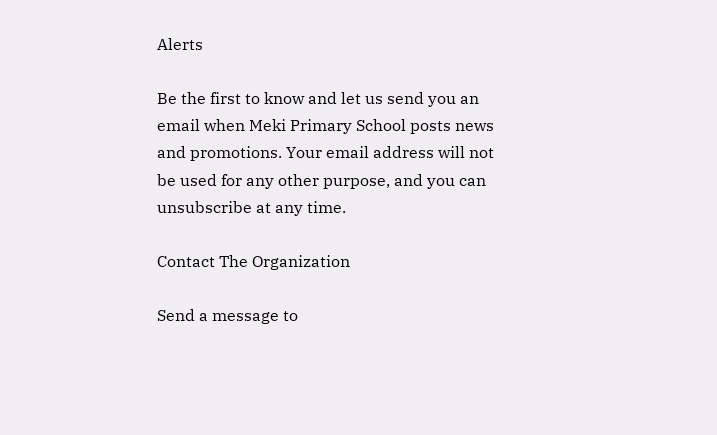Alerts

Be the first to know and let us send you an email when Meki Primary School posts news and promotions. Your email address will not be used for any other purpose, and you can unsubscribe at any time.

Contact The Organization

Send a message to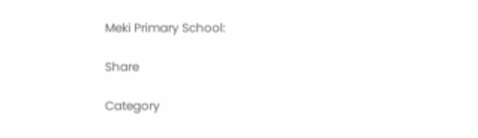Meki Primary School:

Share

Category